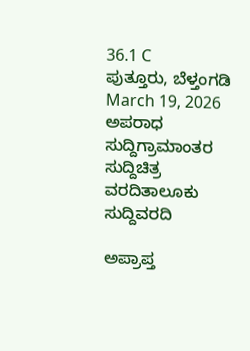36.1 C
ಪುತ್ತೂರು, ಬೆಳ್ತಂಗಡಿ
March 19, 2026
ಅಪರಾಧ ಸುದ್ದಿಗ್ರಾಮಾಂತರ ಸುದ್ದಿಚಿತ್ರ ವರದಿತಾಲೂಕು ಸುದ್ದಿವರದಿ

ಅಪ್ರಾಪ್ತ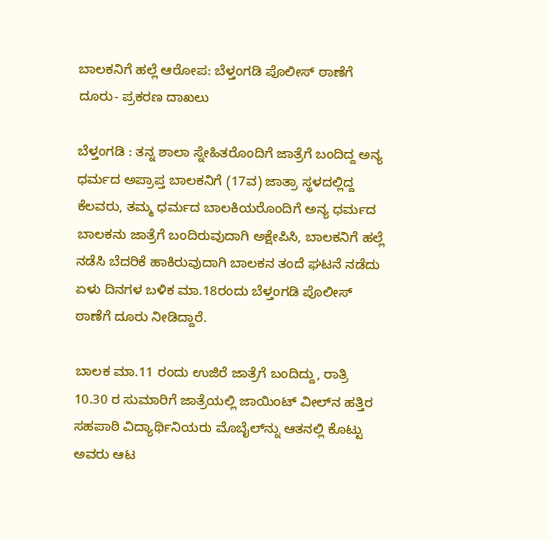ಬಾಲಕನಿಗೆ ಹಲ್ಲೆ ಆರೋಪ: ಬೆಳ್ತಂಗಡಿ ಪೊಲೀಸ್ ಠಾಣೆಗೆ ದೂರು- ಪ್ರಕರಣ ದಾಖಲು

ಬೆಳ್ತಂಗಡಿ : ತನ್ನ ಶಾಲಾ ಸ್ನೇಹಿತರೊಂದಿಗೆ ಜಾತ್ರೆಗೆ ಬಂದಿದ್ದ ಅನ್ಯ ಧರ್ಮದ ಅಪ್ರಾಪ್ತ ಬಾಲಕನಿಗೆ (17ವ) ಜಾತ್ರಾ ಸ್ಥಳದಲ್ಲಿದ್ದ ಕೆಲವರು, ತಮ್ಮ ಧರ್ಮದ ಬಾಲಕಿಯರೊಂದಿಗೆ ಅನ್ಯ ಧರ್ಮದ ಬಾಲಕನು ಜಾತ್ರೆಗೆ ಬಂದಿರುವುದಾಗಿ ಅಕ್ಷೇಪಿಸಿ, ಬಾಲಕನಿಗೆ ಹಲ್ಲೆ ನಡೆಸಿ ಬೆದರಿಕೆ ಹಾಕಿರುವುದಾಗಿ ಬಾಲಕನ ತಂದೆ ಘಟನೆ ನಡೆದು ಏಳು ದಿನಗಳ ಬಳಿಕ ಮಾ.18ರಂದು ಬೆಳ್ತಂಗಡಿ ಪೊಲೀಸ್ ಠಾಣೆಗೆ ದೂರು ನೀಡಿದ್ದಾರೆ.

ಬಾಲಕ ಮಾ.11 ರಂದು ಉಜಿರೆ ಜಾತ್ರೆಗೆ ಬಂದಿದ್ದು, ರಾತ್ರಿ 10.30 ರ ಸುಮಾರಿಗೆ ಜಾತ್ರೆಯಲ್ಲಿ ಜಾಯಿಂಟ್ ವೀಲ್‌ನ ಹತ್ತಿರ ಸಹಪಾಠಿ ವಿದ್ಯಾರ್ಥಿನಿಯರು ಮೊಬೈಲ್‌ನ್ನು ಆತನಲ್ಲಿ ಕೊಟ್ಟು ಅವರು ಆಟ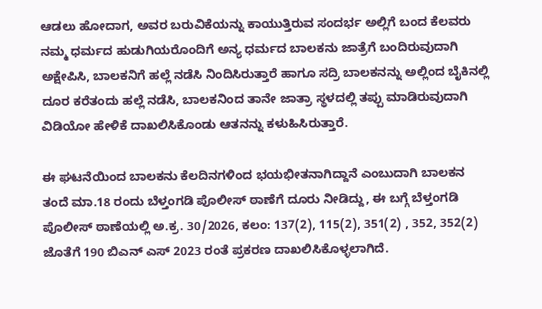ಆಡಲು ಹೋದಾಗ, ಅವರ ಬರುವಿಕೆಯನ್ನು ಕಾಯುತ್ತಿರುವ ಸಂದರ್ಭ ಅಲ್ಲಿಗೆ ಬಂದ ಕೆಲವರು ನಮ್ಮ ಧರ್ಮದ ಹುಡುಗಿಯರೊಂದಿಗೆ ಅನ್ಯ ಧರ್ಮದ ಬಾಲಕನು ಜಾತ್ರೆಗೆ ಬಂದಿರುವುದಾಗಿ ಅಕ್ಷೇಪಿಸಿ, ಬಾಲಕನಿಗೆ ಹಲ್ಲೆ ನಡೆಸಿ ನಿಂದಿಸಿರುತ್ತಾರೆ ಹಾಗೂ ಸದ್ರಿ ಬಾಲಕನನ್ನು ಅಲ್ಲಿಂದ ಬೈಕಿನಲ್ಲಿ ದೂರ ಕರೆತಂದು ಹಲ್ಲೆ ನಡೆಸಿ, ಬಾಲಕನಿಂದ ತಾನೇ ಜಾತ್ರಾ ಸ್ಥಳದಲ್ಲಿ ತಪ್ಪು ಮಾಡಿರುವುದಾಗಿ ವಿಡಿಯೋ ಹೇಳಿಕೆ ದಾಖಲಿಸಿಕೊಂಡು ಆತನನ್ನು ಕಳುಹಿಸಿರುತ್ತಾರೆ.

ಈ ಘಟನೆಯಿಂದ ಬಾಲಕನು ಕೆಲದಿನಗಳಿಂದ ಭಯಭೀತನಾಗಿದ್ದಾನೆ ಎಂಬುದಾಗಿ ಬಾಲಕನ ತಂದೆ ಮಾ.18 ರಂದು ಬೆಳ್ತಂಗಡಿ ಪೊಲೀಸ್ ಠಾಣೆಗೆ ದೂರು ನೀಡಿದ್ದು, ಈ ಬಗ್ಗೆ ಬೆಳ್ತಂಗಡಿ ಪೊಲೀಸ್ ಠಾಣೆಯಲ್ಲಿ ಅ.ಕ್ರ. 30/2026, ಕಲಂ: 137(2), 115(2), 351(2) , 352, 352(2) ಜೊತೆಗೆ 190 ಬಿಎನ್ ಎಸ್ 2023 ರಂತೆ ಪ್ರಕರಣ ದಾಖಲಿಸಿಕೊಳ್ಳಲಾಗಿದೆ.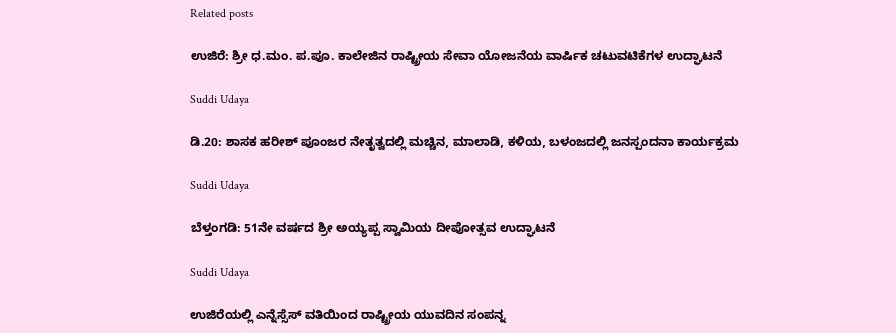Related posts

ಉಜಿರೆ: ಶ್ರೀ ಧ.ಮಂ. ಪ.ಪೂ. ಕಾಲೇಜಿನ ರಾಷ್ಟ್ರೀಯ ಸೇವಾ ಯೋಜನೆಯ ವಾರ್ಷಿಕ ಚಟುವಟಿಕೆಗಳ ಉದ್ಘಾಟನೆ

Suddi Udaya

ಡಿ.20: ಶಾಸಕ ಹರೀಶ್ ಪೂಂಜರ ನೇತೃತ್ವದಲ್ಲಿ ಮಚ್ಚಿನ, ಮಾಲಾಡಿ, ಕಳಿಯ, ಬಳಂಜದಲ್ಲಿ ಜನಸ್ಪಂದನಾ ಕಾರ್ಯಕ್ರಮ

Suddi Udaya

ಬೆಳ್ತಂಗಡಿ: 51ನೇ ವರ್ಷದ ಶ್ರೀ ಅಯ್ಯಪ್ಪ ಸ್ವಾಮಿಯ ದೀಪೋತ್ಸವ ಉದ್ಘಾಟನೆ

Suddi Udaya

ಉಜಿರೆಯಲ್ಲಿ ಎನ್ನೆಸ್ಸೆಸ್ ವತಿಯಿಂದ ರಾಷ್ಟ್ರೀಯ ಯುವದಿನ ಸಂಪನ್ನ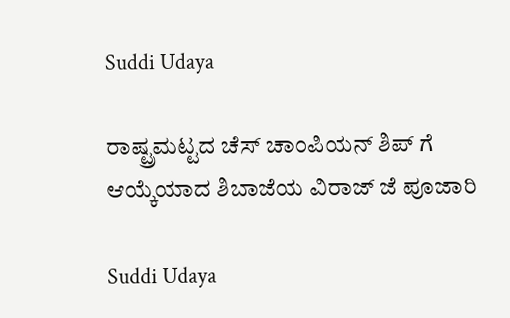Suddi Udaya

ರಾಷ್ಟ್ರಮಟ್ಟದ ಚೆಸ್ ಚಾಂಪಿಯನ್ ಶಿಪ್ ಗೆ ಆಯ್ಕೆಯಾದ ಶಿಬಾಜೆಯ ವಿರಾಜ್ ಜೆ ಪೂಜಾರಿ

Suddi Udaya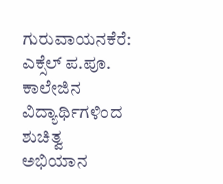ಗುರುವಾಯನಕೆರೆ: ಎಕ್ಸೆಲ್ ಪ.ಪೂ. ಕಾಲೇಜಿನ ವಿದ್ಯಾರ್ಥಿಗಳಿಂದ ಶುಚಿತ್ವ ಅಭಿಯಾನ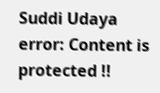Suddi Udaya
error: Content is protected !!